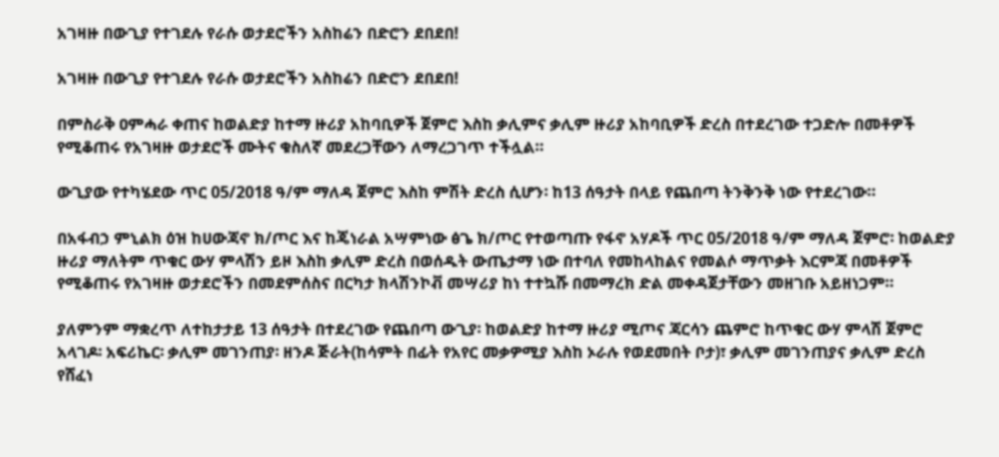አገዛዙ በውጊያ የተገደሉ የራሱ ወታደሮችን አስከሬን በድሮን ደበደበ!

አገዛዙ በውጊያ የተገደሉ የራሱ ወታደሮችን አስከሬን በድሮን ደበደበ!

በምስራቅ ዐምሓራ ቀጠና ከወልድያ ከተማ ዙሪያ አከባቢዎች ጀምሮ እስከ ቃሊምና ቃሊም ዙሪያ አከባቢዎች ድረስ በተደረገው ተጋድሎ በመቶዎች የሚቆጠሩ የአገዛዙ ወታደሮች ሙትና ቁስለኛ መደረጋቸውን ለማረጋገጥ ተችሏል።

ውጊያው የተካሄደው ጥር 05/2018 ዓ/ም ማለዳ ጀምሮ እስከ ምሽት ድረስ ሲሆን፡ ከ13 ሰዓታት በላይ የጨበጣ ትንቅንቅ ነው የተደረገው።

በአፋብኃ ምኒልክ ዕዝ ከሀውጃኖ ክ/ጦር እና ከጄነራል አሣምነው ፅጌ ክ/ጦር የተወጣጡ የፋኖ አሃዶች ጥር 05/2018 ዓ/ም ማለዳ ጀምሮ፡ ከወልድያ ዙሪያ ማለትም ጥቁር ውሃ ምላሽን ይዞ እስከ ቃሊም ድረስ በወሰዱት ውጤታማ ነው በተባለ የመከላከልና የመልሶ ማጥቃት እርምጃ በመቶዎች የሚቆጠሩ የአገዛዙ ወታደሮችን በመደምሰስና በርካታ ክላሽንኮቭ መሣሪያ ከነ ተተኳሹ በመማረክ ድል መቀዳጀታቸውን መዘገቡ አይዘነጋም።

ያለምንም ማቋረጥ ለተከታታይ 13 ሰዓታት በተደረገው የጨበጣ ውጊያ፡ ከወልድያ ከተማ ዙሪያ ሚጦና ጃርሳን ጨምሮ ከጥቁር ውሃ ምላሽ ጀምሮ አላገዶ፡ አፍሪኬር፡ ቃሊም መገንጠያ፡ ዘንዶ ጅራት(ከሳምት በፊት የአየር መቃዎሚያ እስከ ኦራሉ የወደመበት ቦታ)፣ ቃሊም መገንጠያና ቃሊም ድረስ የሸፈነ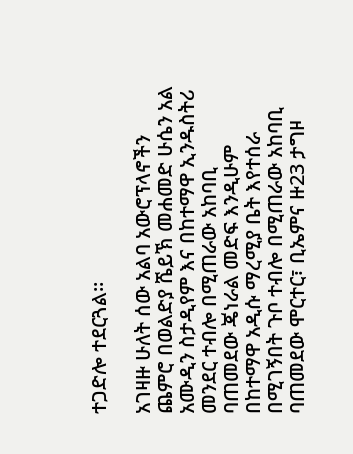ተጋድሎ ተደርጓል።

አገዛዙ ሁለት ሰው አልባ አውሮፕላኖችን ጨምሮ በወልድያ ሼይኽ መሐመድ ሁሴን አል አሙዲን ስታዲየም እና በከተማዋ ኢንዱስትሪ መንደር ተብሎ በሚጠራው አከባቢ ባጠመደው ጄነራል መድፍ እንዲሁም በከተማዋ አዲሱ ማረሚያ ቤት እየተሰራ በሚገኝበት ጉቦ ተብሎ በሚጠራው አከባቢ ባጠመደው ሞርተር፣ ቢኤምና ዙ23 ታግዞ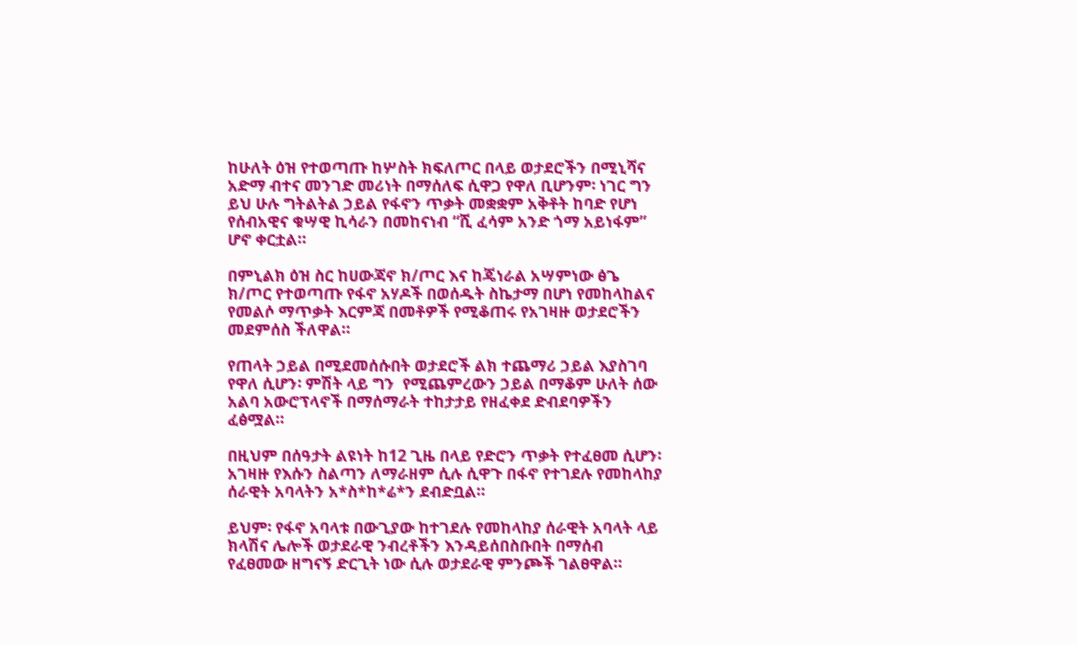ከሁለት ዕዝ የተወጣጡ ከሦስት ክፍለጦር በላይ ወታደሮችን በሚኒሻና አድማ ብተና መንገድ መሪነት በማሰለፍ ሲዋጋ የዋለ ቢሆንም፡ ነገር ግን ይህ ሁሉ ግትልትል ኃይል የፋኖን ጥቃት መቋቋም አቅቶት ከባድ የሆነ የሰብአዊና ቁሣዊ ኪሳራን በመከናነብ “ሺ ፈሳም አንድ ጎማ አይነፋም” ሆኖ ቀርቷል።

በምኒልክ ዕዝ ስር ከሀውጃኖ ክ/ጦር እና ከጄነራል አሣምነው ፅጌ ክ/ጦር የተወጣጡ የፋኖ አሃዶች በወሰዱት ስኬታማ በሆነ የመከላከልና የመልሶ ማጥቃት እርምጃ በመቶዎች የሚቆጠሩ የአገዛዙ ወታደሮችን መደምሰስ ችለዋል።

የጠላት ኃይል በሚደመሰሱበት ወታደሮች ልክ ተጨማሪ ኃይል እያስገባ የዋለ ሲሆን፡ ምሽት ላይ ግን  የሚጨምረውን ኃይል በማቆም ሁለት ሰው አልባ አውሮፕላኖች በማሰማራት ተከታታይ የዘፈቀደ ድብደባዎችን ፈፅሟል።

በዚህም በሰዓታት ልዩነት ከ12 ጊዜ በላይ የድሮን ጥቃት የተፈፀመ ሲሆን፡ አገዛዙ የእሱን ስልጣን ለማራዘም ሲሉ ሲዋጉ በፋኖ የተገደሉ የመከላከያ ሰራዊት አባላትን አ*ስ*ከ*ሬ*ን ደብድቧል።

ይህም፡ የፋኖ አባላቱ በውጊያው ከተገደሉ የመከላከያ ሰራዊት አባላት ላይ ክላሽና ሌሎች ወታደራዊ ንብረቶችን እንዳይሰበስቡበት በማሰብ የፈፀመው ዘግናኝ ድርጊት ነው ሲሉ ወታደራዊ ምንጮች ገልፀዋል።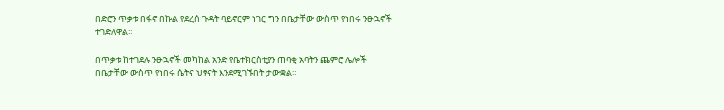በድሮን ጥቃቱ በፋኖ በኩል የደረሰ ጉዳት ባይኖርም ነገር ግን በቤታቸው ውስጥ የነበሩ ንፁኋኖች ተገድለዋል።

በጥቃቱ ከተገደሉ ንፁኋኖች መካከል አንድ የቤተክርስቲያን ጠባቂ አባትን ጨምሮ ሌሎች በቤታቸው ውስጥ የነበሩ ሴትና ህፃናት እንደሚገኙበት ታውቋል።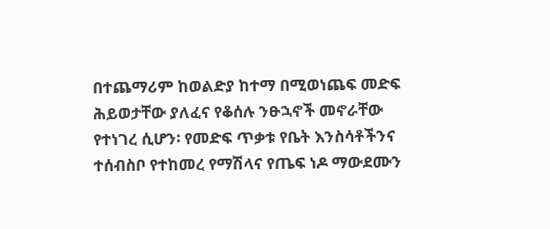በተጨማሪም ከወልድያ ከተማ በሚወነጨፍ መድፍ ሕይወታቸው ያለፈና የቆሰሉ ንፁኋኖች መኖራቸው የተነገረ ሲሆን፡ የመድፍ ጥቃቱ የቤት እንስሳቶችንና ተሰብስቦ የተከመረ የማሽላና የጤፍ ነዶ ማውደሙን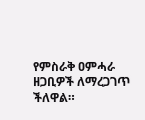የምስራቅ ዐምሓራ ዘጋቢዎች ለማረጋገጥ ችለዋል።